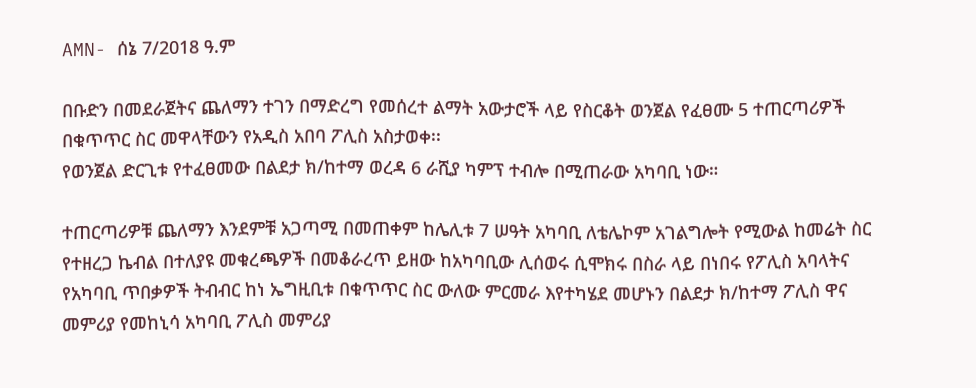AMN- ሰኔ 7/2018 ዓ.ም

በቡድን በመደራጀትና ጨለማን ተገን በማድረግ የመሰረተ ልማት አውታሮች ላይ የስርቆት ወንጀል የፈፀሙ 5 ተጠርጣሪዎች በቁጥጥር ስር መዋላቸውን የአዲስ አበባ ፖሊስ አስታወቀ፡፡
የወንጀል ድርጊቱ የተፈፀመው በልደታ ክ/ከተማ ወረዳ 6 ራሺያ ካምፕ ተብሎ በሚጠራው አካባቢ ነው።

ተጠርጣሪዎቹ ጨለማን እንደምቹ አጋጣሚ በመጠቀም ከሌሊቱ 7 ሠዓት አካባቢ ለቴሌኮም አገልግሎት የሚውል ከመሬት ስር የተዘረጋ ኬብል በተለያዩ መቁረጫዎች በመቆራረጥ ይዘው ከአካባቢው ሊሰወሩ ሲሞክሩ በስራ ላይ በነበሩ የፖሊስ አባላትና የአካባቢ ጥበቃዎች ትብብር ከነ ኤግዚቢቱ በቁጥጥር ስር ውለው ምርመራ እየተካሄደ መሆኑን በልደታ ክ/ከተማ ፖሊስ ዋና መምሪያ የመከኒሳ አካባቢ ፖሊስ መምሪያ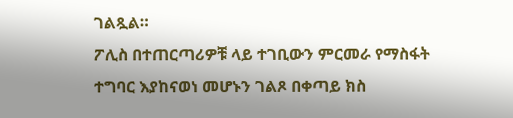ገልጿል።
ፖሊስ በተጠርጣሪዎቹ ላይ ተገቢውን ምርመራ የማስፋት ተግባር እያከናወነ መሆኑን ገልጾ በቀጣይ ክስ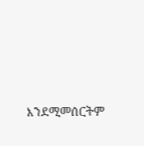እንደሚመሰርትም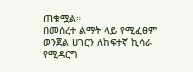ጠቁሟል።
በመሰረተ ልማት ላይ የሚፈፀም ወንጀል ሀገርን ለከፍተኛ ኪሳራ የሚዳርግ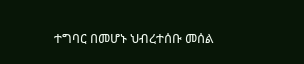ተግባር በመሆኑ ህብረተሰቡ መሰል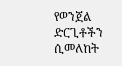የወንጀል ድርጊቶችን ሲመለከት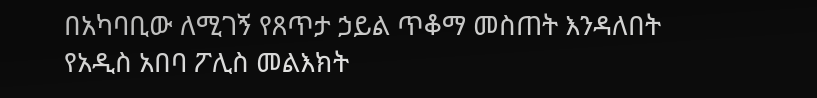በአካባቢው ለሚገኝ የጸጥታ ኃይል ጥቆማ መስጠት እንዳለበት የአዲስ አበባ ፖሊስ መልእክት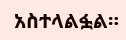አስተላልፏል።